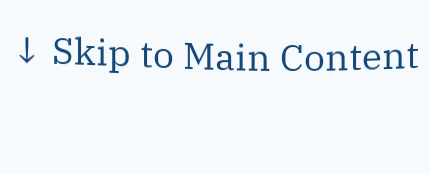↓ Skip to Main Content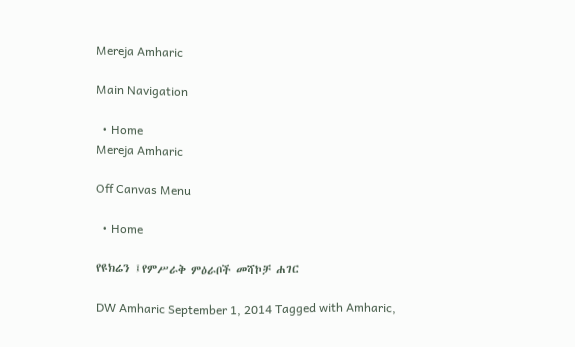Mereja Amharic

Main Navigation

  • Home
Mereja Amharic

Off Canvas Menu

  • Home

የዩክሬን ፤የምሥራቅ ምዕራቦች መሻኮቻ ሐገር

DW Amharic September 1, 2014 Tagged with Amharic,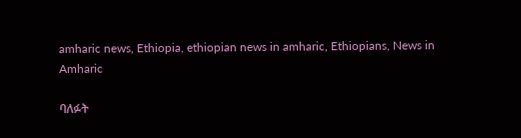amharic news, Ethiopia, ethiopian news in amharic, Ethiopians, News in Amharic

ባለፉት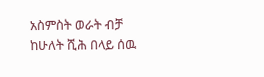አስምስት ወራት ብቻ ከሁለት ሺሕ በላይ ሰዉ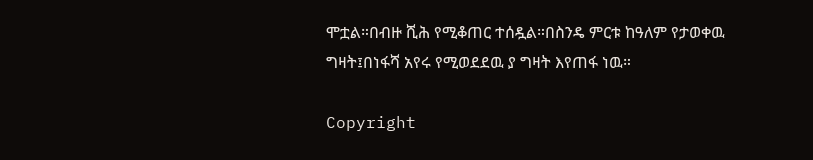ሞቷል።በብዙ ሺሕ የሚቆጠር ተሰዷል።በስንዴ ምርቱ ከዓለም የታወቀዉ ግዛት፤በነፋሻ አየሩ የሚወደደዉ ያ ግዛት እየጠፋ ነዉ።

Copyright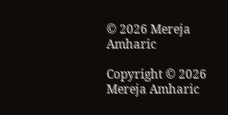© 2026 Mereja Amharic

Copyright © 2026 Mereja Amharic